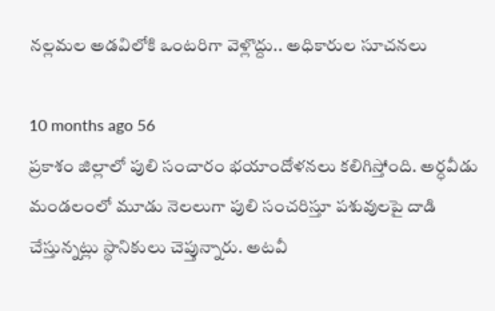నల్లమల అడవిలోకి ఒంటరిగా వెళ్లొద్దు.. అధికారుల సూచనలు

10 months ago 56
ప్రకాశం జిల్లాలో పులి సంచారం భయాందోళనలు కలిగిస్తోంది. అర్ధవీడు మండలంలో మూడు నెలలుగా పులి సంచరిస్తూ పశువులపై దాడి చేస్తున్నట్లు స్థానికులు చెప్తున్నారు. అటవీ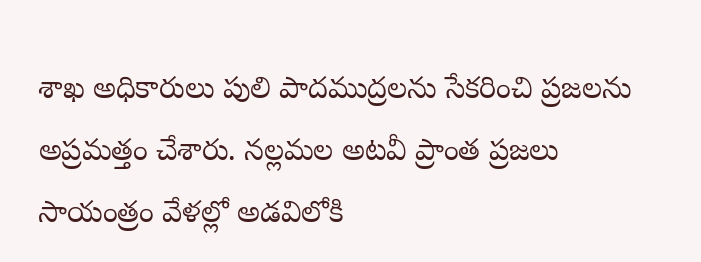శాఖ అధికారులు పులి పాదముద్రలను సేకరించి ప్రజలను అప్రమత్తం చేశారు. నల్లమల అటవీ ప్రాంత ప్రజలు సాయంత్రం వేళల్లో అడవిలోకి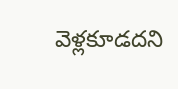వెళ్లకూడదని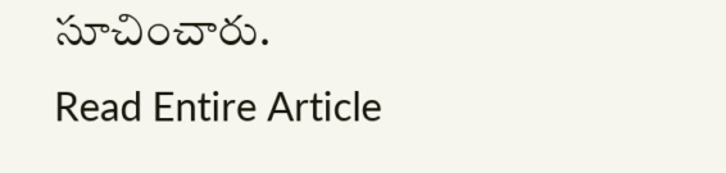సూచించారు.
Read Entire Article